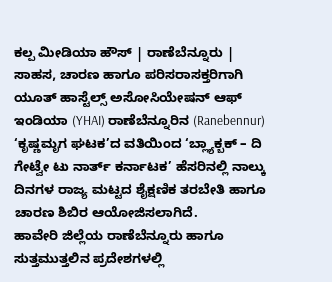ಕಲ್ಪ ಮೀಡಿಯಾ ಹೌಸ್ | ರಾಣೆಬೆನ್ನೂರು |
ಸಾಹಸ, ಚಾರಣ ಹಾಗೂ ಪರಿಸರಾಸಕ್ತರಿಗಾಗಿ ಯೂತ್ ಹಾಸ್ಟೆಲ್ಸ್ ಅಸೋಸಿಯೇಷನ್ ಆಫ್ ಇಂಡಿಯಾ (YHAI) ರಾಣೆಬೆನ್ನೂರಿನ (Ranebennur) ‘ಕೃಷ್ಣಮೃಗ ಘಟಕ’ದ ವತಿಯಿಂದ ‘ಬ್ಲ್ಯಾಕ್ಬಕ್ – ದಿ ಗೇಟ್ವೇ ಟು ನಾರ್ತ್ ಕರ್ನಾಟಕ’ ಹೆಸರಿನಲ್ಲಿ ನಾಲ್ಕು ದಿನಗಳ ರಾಜ್ಯ ಮಟ್ಟದ ಶೈಕ್ಷಣಿಕ ತರಬೇತಿ ಹಾಗೂ ಚಾರಣ ಶಿಬಿರ ಆಯೋಜಿಸಲಾಗಿದೆ.
ಹಾವೇರಿ ಜಿಲ್ಲೆಯ ರಾಣೆಬೆನ್ನೂರು ಹಾಗೂ ಸುತ್ತಮುತ್ತಲಿನ ಪ್ರದೇಶಗಳಲ್ಲಿ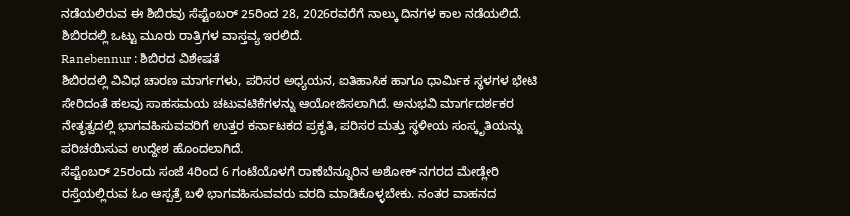ನಡೆಯಲಿರುವ ಈ ಶಿಬಿರವು ಸೆಪ್ಟೆಂಬರ್ 25ರಿಂದ 28, 2026ರವರೆಗೆ ನಾಲ್ಕು ದಿನಗಳ ಕಾಲ ನಡೆಯಲಿದೆ. ಶಿಬಿರದಲ್ಲಿ ಒಟ್ಟು ಮೂರು ರಾತ್ರಿಗಳ ವಾಸ್ತವ್ಯ ಇರಲಿದೆ.
Ranebennur : ಶಿಬಿರದ ವಿಶೇಷತೆ
ಶಿಬಿರದಲ್ಲಿ ವಿವಿಧ ಚಾರಣ ಮಾರ್ಗಗಳು, ಪರಿಸರ ಅಧ್ಯಯನ, ಐತಿಹಾಸಿಕ ಹಾಗೂ ಧಾರ್ಮಿಕ ಸ್ಥಳಗಳ ಭೇಟಿ ಸೇರಿದಂತೆ ಹಲವು ಸಾಹಸಮಯ ಚಟುವಟಿಕೆಗಳನ್ನು ಆಯೋಜಿಸಲಾಗಿದೆ. ಅನುಭವಿ ಮಾರ್ಗದರ್ಶಕರ ನೇತೃತ್ವದಲ್ಲಿ ಭಾಗವಹಿಸುವವರಿಗೆ ಉತ್ತರ ಕರ್ನಾಟಕದ ಪ್ರಕೃತಿ, ಪರಿಸರ ಮತ್ತು ಸ್ಥಳೀಯ ಸಂಸ್ಕೃತಿಯನ್ನು ಪರಿಚಯಿಸುವ ಉದ್ದೇಶ ಹೊಂದಲಾಗಿದೆ.
ಸೆಪ್ಟೆಂಬರ್ 25ರಂದು ಸಂಜೆ 4ರಿಂದ 6 ಗಂಟೆಯೊಳಗೆ ರಾಣೆಬೆನ್ನೂರಿನ ಅಶೋಕ್ ನಗರದ ಮೇಡ್ಲೇರಿ ರಸ್ತೆಯಲ್ಲಿರುವ ಓಂ ಆಸ್ಪತ್ರೆ ಬಳಿ ಭಾಗವಹಿಸುವವರು ವರದಿ ಮಾಡಿಕೊಳ್ಳಬೇಕು. ನಂತರ ವಾಹನದ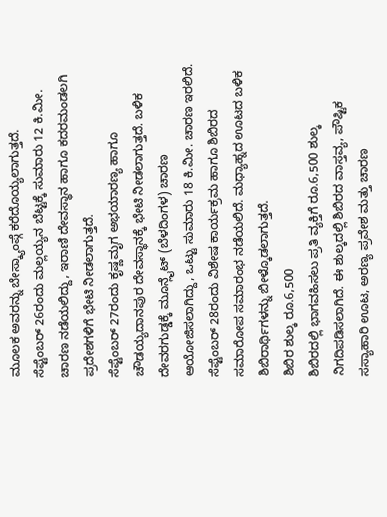ಮೂಲಕ ಅವರನ್ನು ಬೇಸ್ಕ್ಯಾಂಪ್ಗೆ ಕರೆದೊಯ್ಯಲಾಗುತ್ತದೆ.
ಸೆಪ್ಟೆಂಬರ್ 26ರಂದು ಮಲ್ಲಯ್ಯನ ಬೆಟ್ಟಕ್ಕೆ ಸುಮಾರು 12 ಕಿ.ಮೀ. ಚಾರಣ ನಡೆಯಲಿದ್ದು, ಇರಾಣಿ ದೇವಸ್ಥಾನ ಹಾಗೂ ಕದರಮಂಡಲಗಿ ಪ್ರದೇಶಗಳಿಗೆ ಭೇಟಿ ನೀಡಲಾಗುತ್ತದೆ.
ಸೆಪ್ಟೆಂಬರ್ 27ರಂದು ಕೃಷ್ಣಮೃಗ ಅಭಯಾರಣ್ಯ ಹಾಗೂ ಚೌಡಯ್ಯದಾನಪುರ ದೇವಸ್ಥಾನಕ್ಕೆ ಭೇಟಿ ನೀಡಲಾಗುತ್ತದೆ. ಬಳಿಕ ದೇವರಗುಡ್ಡಕ್ಕೆ ಮೂನ್ಲೈಟ್ (ಬೆಳದಿಂಗಳ) ಚಾರಣ ಆಯೋಜಿಸಲಾಗಿದ್ದು, ಒಟ್ಟು ಸುಮಾರು 18 ಕಿ.ಮೀ. ಚಾರಣ ಇರಲಿದೆ.
ಸೆಪ್ಟೆಂಬರ್ 28ರಂದು ವಿಶೇಷ ಕಾರ್ಯಕ್ರಮ ಹಾಗೂ ಶಿಬಿರದ ಸಮಾರೋಪ ಸಮಾರಂಭ ನಡೆಯಲಿದೆ. ಮಧ್ಯಾಹ್ನದ ಊಟದ ಬಳಿಕ ಶಿಬಿರಾರ್ಥಿಗಳನ್ನು ಬೀಳ್ಕೊಡಲಾಗುತ್ತದೆ.
ಶಿಬಿರ ಶುಲ್ಕ ರೂ.6,500
ಶಿಬಿರದಲ್ಲಿ ಭಾಗವಹಿಸಲು ಪ್ರತಿ ವ್ಯಕ್ತಿಗೆ ರೂ.6,500 ಶುಲ್ಕ ನಿಗದಿಪಡಿಸಲಾಗಿದೆ. ಈ ಶುಲ್ಕದಲ್ಲಿ ಶಿಬಿರದ ವಾಸ್ತವ್ಯ, ಪೌಷ್ಟಿಕ ಸಸ್ಯಾಹಾರಿ ಊಟ, ಅರಣ್ಯ ಪ್ರವೇಶ ಮತ್ತು ಚಾರಣ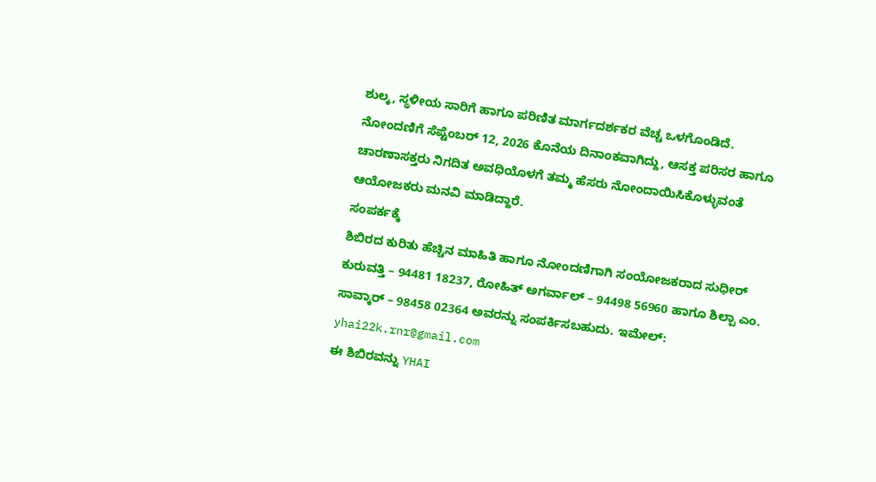ಶುಲ್ಕ, ಸ್ಥಳೀಯ ಸಾರಿಗೆ ಹಾಗೂ ಪರಿಣಿತ ಮಾರ್ಗದರ್ಶಕರ ವೆಚ್ಚ ಒಳಗೊಂಡಿದೆ.
ನೋಂದಣಿಗೆ ಸೆಪ್ಟೆಂಬರ್ 12, 2026 ಕೊನೆಯ ದಿನಾಂಕವಾಗಿದ್ದು, ಆಸಕ್ತ ಪರಿಸರ ಹಾಗೂ ಚಾರಣಾಸಕ್ತರು ನಿಗದಿತ ಅವಧಿಯೊಳಗೆ ತಮ್ಮ ಹೆಸರು ನೋಂದಾಯಿಸಿಕೊಳ್ಳುವಂತೆ ಆಯೋಜಕರು ಮನವಿ ಮಾಡಿದ್ದಾರೆ.
ಸಂಪರ್ಕಕ್ಕೆ
ಶಿಬಿರದ ಕುರಿತು ಹೆಚ್ಚಿನ ಮಾಹಿತಿ ಹಾಗೂ ನೋಂದಣಿಗಾಗಿ ಸಂಯೋಜಕರಾದ ಸುಧೀರ್ ಕುರುವತ್ತಿ – 94481 18237, ರೋಹಿತ್ ಅಗರ್ವಾಲ್ – 94498 56960 ಹಾಗೂ ಶಿಲ್ಪಾ ಎಂ. ಸಾವ್ಕಾರ್ – 98458 02364 ಅವರನ್ನು ಸಂಪರ್ಕಿಸಬಹುದು. ಇಮೇಲ್: yhai22k.rnr@gmail.com
ಈ ಶಿಬಿರವನ್ನು YHAI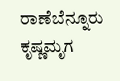ರಾಣೆಬೆನ್ನೂರು ಕೃಷ್ಣಮೃಗ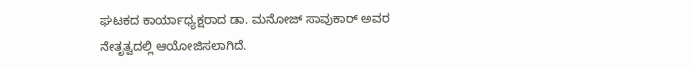ಘಟಕದ ಕಾರ್ಯಾಧ್ಯಕ್ಷರಾದ ಡಾ. ಮನೋಜ್ ಸಾವುಕಾರ್ ಅವರ ನೇತೃತ್ವದಲ್ಲಿ ಆಯೋಜಿಸಲಾಗಿದೆ.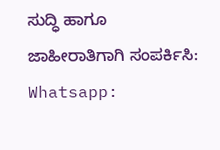ಸುದ್ಧಿ ಹಾಗೂ ಜಾಹೀರಾತಿಗಾಗಿ ಸಂಪರ್ಕಿಸಿ: Whatsapp: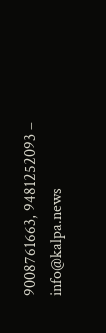9008761663, 9481252093 – info@kalpa.news